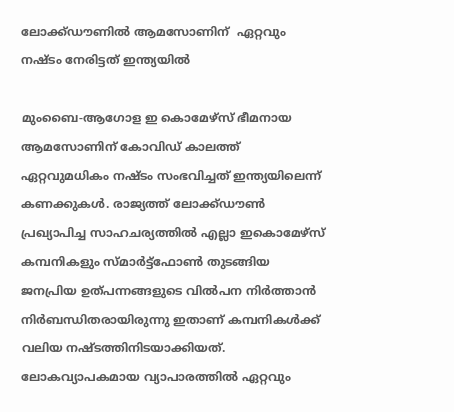ലോക്ക്ഡൗണില്‍ ആമസോണിന്  ഏറ്റവും നഷ്ടം നേരിട്ടത് ഇന്ത്യയില്‍

മുംബൈ-ആഗോള ഇ കൊമേഴ്‌സ് ഭീമനായ ആമസോണിന് കോവിഡ് കാലത്ത് ഏറ്റവുമധികം നഷ്ടം സംഭവിച്ചത് ഇന്ത്യയിലെന്ന് കണക്കുകള്‍. രാജ്യത്ത് ലോക്ക്ഡൗണ്‍ പ്രഖ്യാപിച്ച സാഹചര്യത്തില്‍ എല്ലാ ഇകൊമേഴ്‌സ് കമ്പനികളും സ്മാര്‍ട്ട്‌ഫോണ്‍ തുടങ്ങിയ ജനപ്രിയ ഉത്പന്നങ്ങളുടെ വില്‍പന നിര്‍ത്താന്‍ നിര്‍ബന്ധിതരായിരുന്നു ഇതാണ് കമ്പനികള്‍ക്ക് വലിയ നഷ്ടത്തിനിടയാക്കിയത്. ലോകവ്യാപകമായ വ്യാപാരത്തില്‍ ഏറ്റവും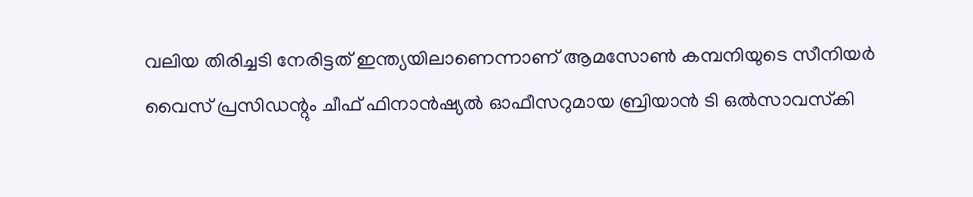വലിയ തിരിച്ചടി നേരിട്ടത് ഇന്ത്യയിലാണെന്നാണ് ആമസോണ്‍ കമ്പനിയുടെ സീനിയര്‍ വൈസ് പ്രസിഡന്റും ചീഫ് ഫിനാന്‍ഷ്യല്‍ ഓഫീസറുമായ ബ്രിയാന്‍ ടി ഒല്‍സാവസ്‌കി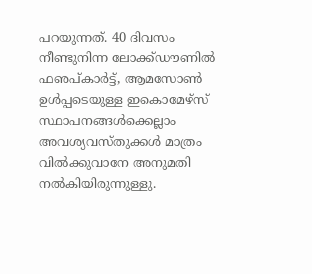പറയുന്നത്. 40 ദിവസം നീണ്ടുനിന്ന ലോക്ക്ഡൗണില്‍ ഫഌപ്കാര്‍ട്ട്, ആമസോണ്‍ ഉള്‍പ്പടെയുള്ള ഇകൊമേഴ്‌സ് സ്ഥാപനങ്ങള്‍ക്കെല്ലാം അവശ്യവസ്തുക്കള്‍ മാത്രം വില്‍ക്കുവാനേ അനുമതി നല്‍കിയിരുന്നുള്ളു.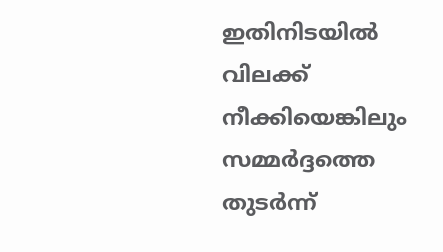ഇതിനിടയില്‍ വിലക്ക് നീക്കിയെങ്കിലും സമ്മര്‍ദ്ദത്തെ തുടര്‍ന്ന്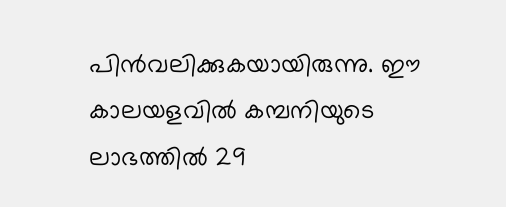പിന്‍വലിക്കുകയായിരുന്നു. ഈ കാലയളവില്‍ കമ്പനിയുടെ ലാഭത്തില്‍ 29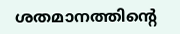ശതമാനത്തിന്റെ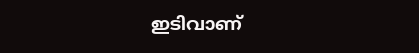ഇടിവാണ്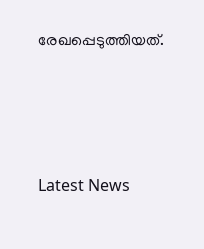രേഖപ്പെടുത്തിയത്.




Latest News